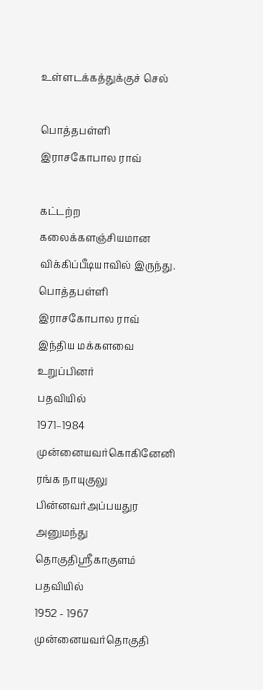உள்ளடக்கத்துக்குச் செல்

பொத்தபள்ளி இராசகோபால ராவ்

கட்டற்ற கலைக்களஞ்சியமான விக்கிப்பீடியாவில் இருந்து.
பொத்தபள்ளி இராசகோபால ராவ்
இந்திய மக்களவை உறுப்பினர்
பதவியில்
1971–1984
முன்னையவர்கொகினேனி ரங்க நாயுகுலு
பின்னவர்அப்பயதுர அனுமந்து
தொகுதிஸ்ரீகாகுளம்
பதவியில்
1952 - 1967
முன்னையவர்தொகுதி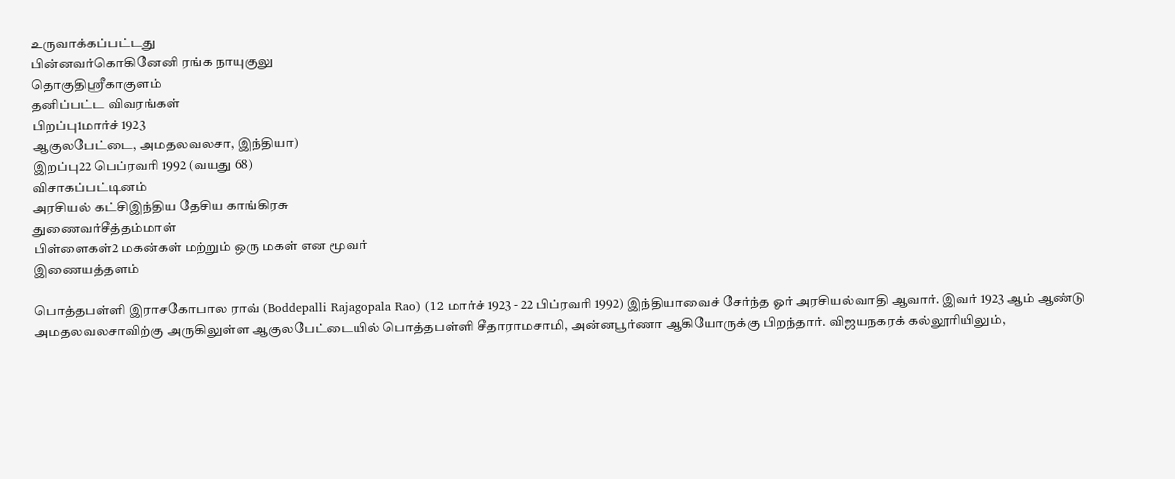உருவாக்கப்பட்டது
பின்னவர்கொகினேனி ரங்க நாயுகுலு
தொகுதிஸ்ரீகாகுளம்
தனிப்பட்ட விவரங்கள்
பிறப்பு1மார்ச் 1923
ஆகுலபேட்டை, அமதலவலசா, இந்தியா)
இறப்பு22 பெப்ரவரி 1992 (வயது 68)
விசாகப்பட்டினம்
அரசியல் கட்சிஇந்திய தேசிய காங்கிரசு
துணைவர்சீத்தம்மாள்
பிள்ளைகள்2 மகன்கள் மற்றும் ஒரு மகள் என மூவர்
இணையத்தளம்

பொத்தபள்ளி இராசகோபால ராவ் (Boddepalli Rajagopala Rao) (12 மார்ச் 1923 - 22 பிப்ரவரி 1992) இந்தியாவைச் சேர்ந்த ஓர் அரசியல்வாதி ஆவார். இவர் 1923 ஆம் ஆண்டு அமதலவலசாவிற்கு அருகிலுள்ள ஆகுலபேட்டையில் பொத்தபள்ளி சீதாராமசாமி, அன்னபூர்ணா ஆகியோருக்கு பிறந்தார். விஜயநகரக் கல்லூரியிலும்,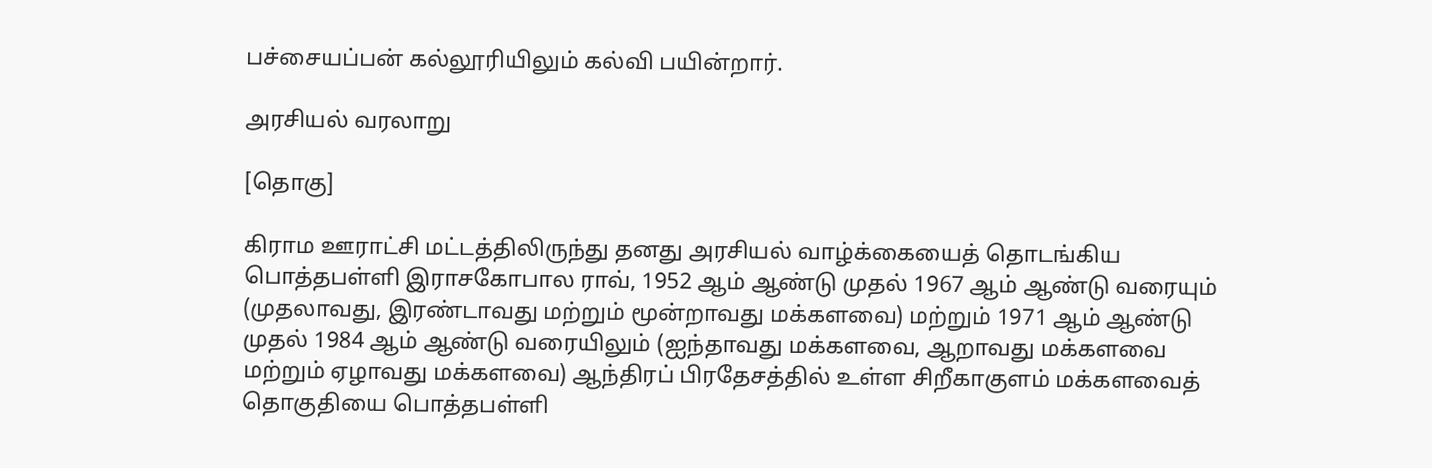பச்சையப்பன் கல்லூரியிலும் கல்வி பயின்றார்.

அரசியல் வரலாறு

[தொகு]

கிராம ஊராட்சி மட்டத்திலிருந்து தனது அரசியல் வாழ்க்கையைத் தொடங்கிய பொத்தபள்ளி இராசகோபால ராவ், 1952 ஆம் ஆண்டு முதல் 1967 ஆம் ஆண்டு வரையும் (முதலாவது, இரண்டாவது மற்றும் மூன்றாவது மக்களவை) மற்றும் 1971 ஆம் ஆண்டு முதல் 1984 ஆம் ஆண்டு வரையிலும் (ஐந்தாவது மக்களவை, ஆறாவது மக்களவை மற்றும் ஏழாவது மக்களவை) ஆந்திரப் பிரதேசத்தில் உள்ள சிறீகாகுளம் மக்களவைத் தொகுதியை பொத்தபள்ளி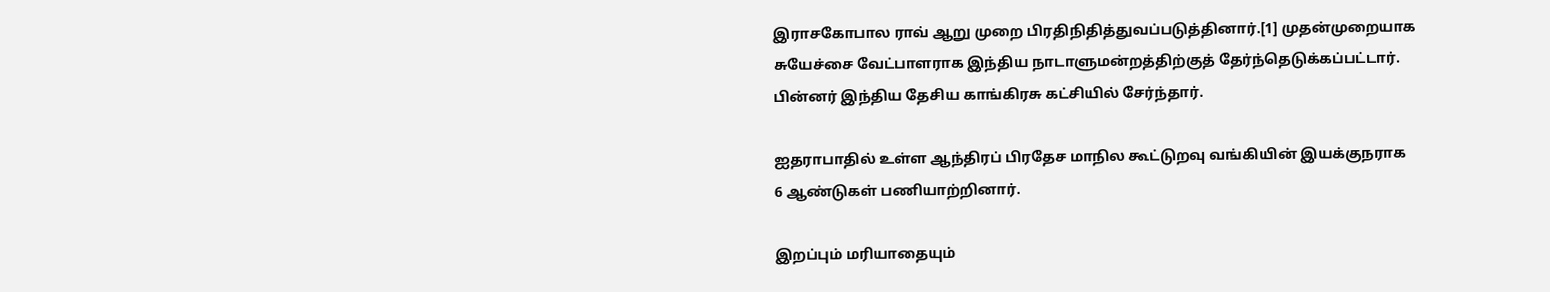இராசகோபால ராவ் ஆறு முறை பிரதிநிதித்துவப்படுத்தினார்.[1] முதன்முறையாக சுயேச்சை வேட்பாளராக இந்திய நாடாளுமன்றத்திற்குத் தேர்ந்தெடுக்கப்பட்டார். பின்னர் இந்திய தேசிய காங்கிரசு கட்சியில் சேர்ந்தார்.

ஐதராபாதில் உள்ள ஆந்திரப் பிரதேச மாநில கூட்டுறவு வங்கியின் இயக்குநராக 6 ஆண்டுகள் பணியாற்றினார்.

இறப்பும் மரியாதையும்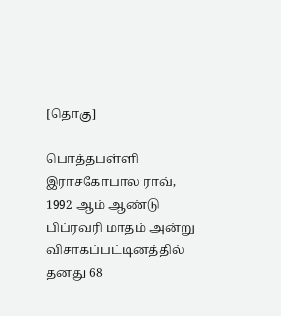[தொகு]

பொத்தபள்ளி இராசகோபால ராவ், 1992 ஆம் ஆண்டு பிப்ரவரி மாதம் அன்று விசாகப்பட்டினத்தில் தனது 68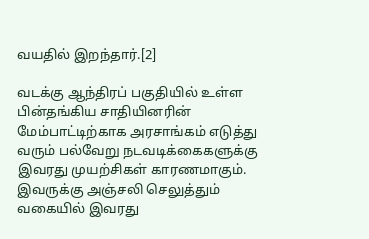வயதில் இறந்தார்.[2]

வடக்கு ஆந்திரப் பகுதியில் உள்ள பின்தங்கிய சாதியினரின் மேம்பாட்டிற்காக அரசாங்கம் எடுத்து வரும் பல்வேறு நடவடிக்கைகளுக்கு இவரது முயற்சிகள் காரணமாகும். இவருக்கு அஞ்சலி செலுத்தும் வகையில் இவரது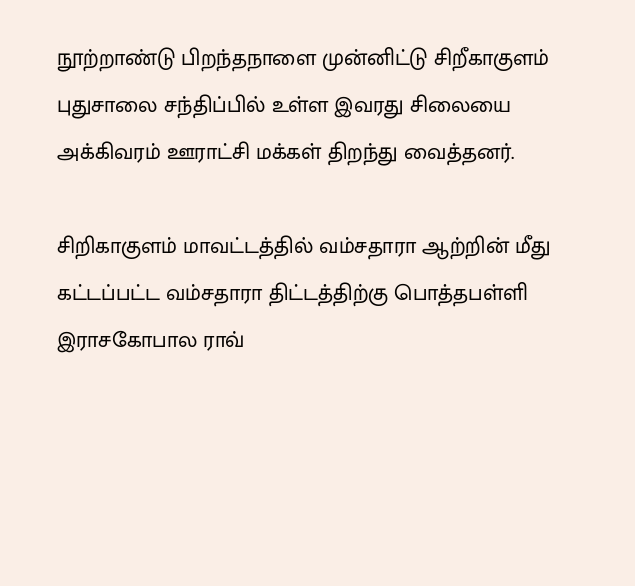நூற்றாண்டு பிறந்தநாளை முன்னிட்டு சிறீகாகுளம் புதுசாலை சந்திப்பில் உள்ள இவரது சிலையை அக்கிவரம் ஊராட்சி மக்கள் திறந்து வைத்தனர்.

சிறிகாகுளம் மாவட்டத்தில் வம்சதாரா ஆற்றின் மீது கட்டப்பட்ட வம்சதாரா திட்டத்திற்கு பொத்தபள்ளி இராசகோபால ராவ்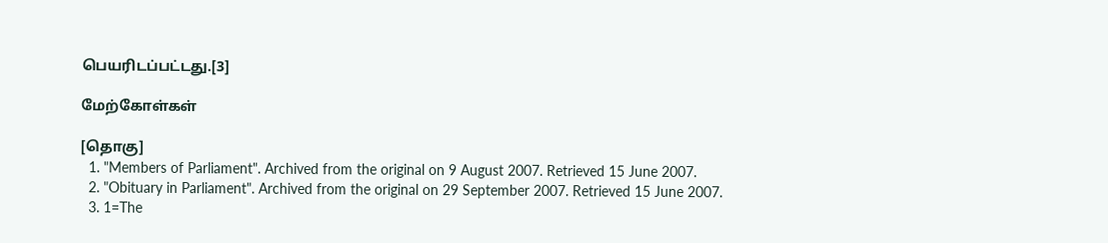பெயரிடப்பட்டது.[3]

மேற்கோள்கள்

[தொகு]
  1. "Members of Parliament". Archived from the original on 9 August 2007. Retrieved 15 June 2007.
  2. "Obituary in Parliament". Archived from the original on 29 September 2007. Retrieved 15 June 2007.
  3. 1=The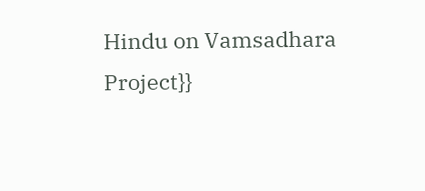Hindu on Vamsadhara Project}}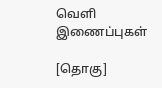வெளி இணைப்புகள்

[தொகு]